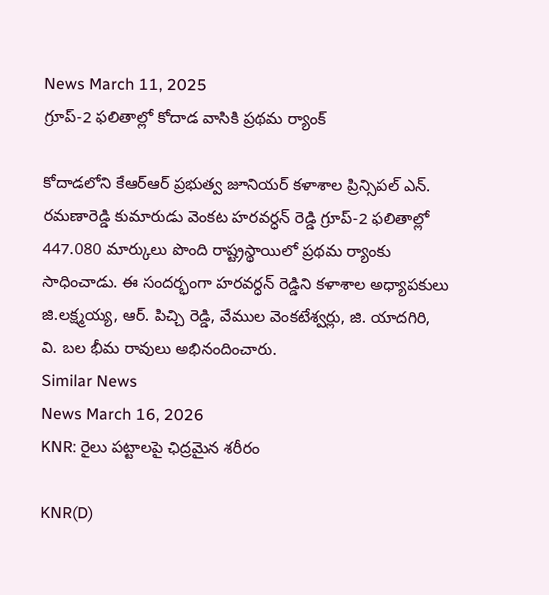News March 11, 2025
గ్రూప్-2 ఫలితాల్లో కోదాడ వాసికి ప్రథమ ర్యాంక్

కోదాడలోని కేఆర్ఆర్ ప్రభుత్వ జూనియర్ కళాశాల ప్రిన్సిపల్ ఎన్. రమణారెడ్డి కుమారుడు వెంకట హరవర్ధన్ రెడ్డి గ్రూప్-2 ఫలితాల్లో 447.080 మార్కులు పొంది రాష్ట్రస్థాయిలో ప్రథమ ర్యాంకు సాధించాడు. ఈ సందర్భంగా హరవర్ధన్ రెడ్డిని కళాశాల అధ్యాపకులు జి.లక్ష్మయ్య, ఆర్. పిచ్చి రెడ్డి, వేముల వెంకటేశ్వర్లు, జి. యాదగిరి, వి. బల భీమ రావులు అభినందించారు.
Similar News
News March 16, 2026
KNR: రైలు పట్టాలపై ఛిద్రమైన శరీరం

KNR(D)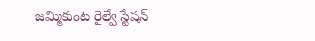జమ్మికుంట రైల్వే స్టేషన్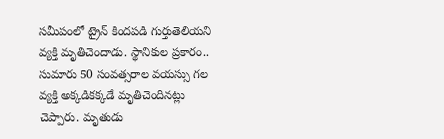సమీపంలో ట్రైన్ కిందపడి గుర్తుతెలియని వ్యక్తి మృతిచెందాడు. స్థానికుల ప్రకారం.. సుమారు 50 సంవత్సరాల వయస్సు గల వ్యక్తి అక్కడికక్కడే మృతిచెందినట్లు చెప్పారు. మృతుడు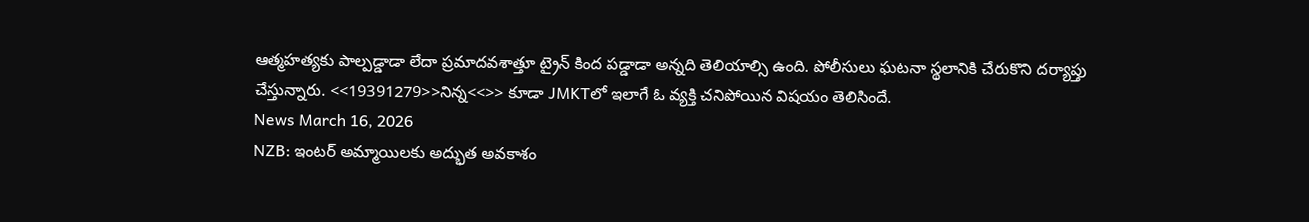ఆత్మహత్యకు పాల్పడ్డాడా లేదా ప్రమాదవశాత్తూ ట్రైన్ కింద పడ్డాడా అన్నది తెలియాల్సి ఉంది. పోలీసులు ఘటనా స్థలానికి చేరుకొని దర్యాప్తు చేస్తున్నారు. <<19391279>>నిన్న<<>> కూడా JMKTలో ఇలాగే ఓ వ్యక్తి చనిపోయిన విషయం తెలిసిందే.
News March 16, 2026
NZB: ఇంటర్ అమ్మాయిలకు అద్భుత అవకాశం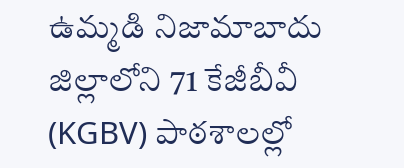ఉమ్మడి నిజామాబాదు జిల్లాలోని 71 కేజీబీవీ (KGBV) పాఠశాలల్లో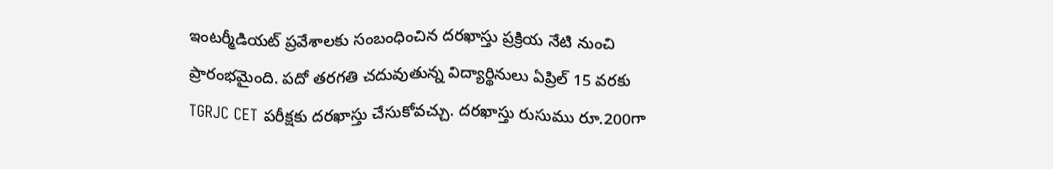ఇంటర్మీడియట్ ప్రవేశాలకు సంబంధించిన దరఖాస్తు ప్రక్రియ నేటి నుంచి ప్రారంభమైంది. పదో తరగతి చదువుతున్న విద్యార్థినులు ఏప్రిల్ 15 వరకు TGRJC CET పరీక్షకు దరఖాస్తు చేసుకోవచ్చు. దరఖాస్తు రుసుము రూ.200గా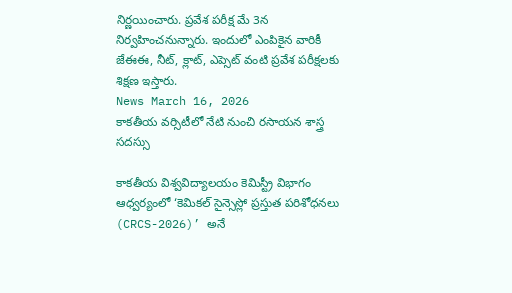నిర్ణయించారు. ప్రవేశ పరీక్ష మే 3న నిర్వహించనున్నారు. ఇందులో ఎంపికైన వారికీ జేఈఈ, నీట్, క్లాట్, ఎప్సెట్ వంటి ప్రవేశ పరీక్షలకు శిక్షణ ఇస్తారు.
News March 16, 2026
కాకతీయ వర్సిటీలో నేటి నుంచి రసాయన శాస్త్ర సదస్సు

కాకతీయ విశ్వవిద్యాలయం కెమిస్ట్రీ విభాగం ఆధ్వర్యంలో ‘కెమికల్ సైన్సెస్లో ప్రస్తుత పరిశోధనలు (CRCS-2026)’ అనే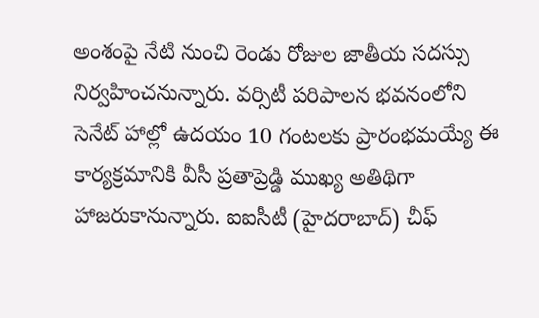అంశంపై నేటి నుంచి రెండు రోజుల జాతీయ సదస్సు నిర్వహించనున్నారు. వర్సిటీ పరిపాలన భవనంలోని సెనేట్ హాల్లో ఉదయం 10 గంటలకు ప్రారంభమయ్యే ఈ కార్యక్రమానికి వీసీ ప్రతాప్రెడ్డి ముఖ్య అతిథిగా హాజరుకానున్నారు. ఐఐసీటీ (హైదరాబాద్) చీఫ్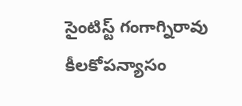సైంటిస్ట్ గంగాగ్నిరావు కీలకోపన్యాసం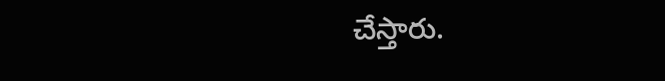చేస్తారు.